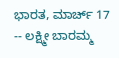ಭಾರತ, ಮಾರ್ಚ್ 17 -- ಲಕ್ಷ್ಮೀ ಬಾರಮ್ಮ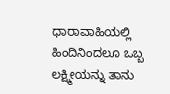ಧಾರಾವಾಹಿಯಲ್ಲಿ ಹಿಂದಿನಿಂದಲೂ ಒಬ್ಬ ಲಕ್ಷ್ಮೀಯನ್ನು ತಾನು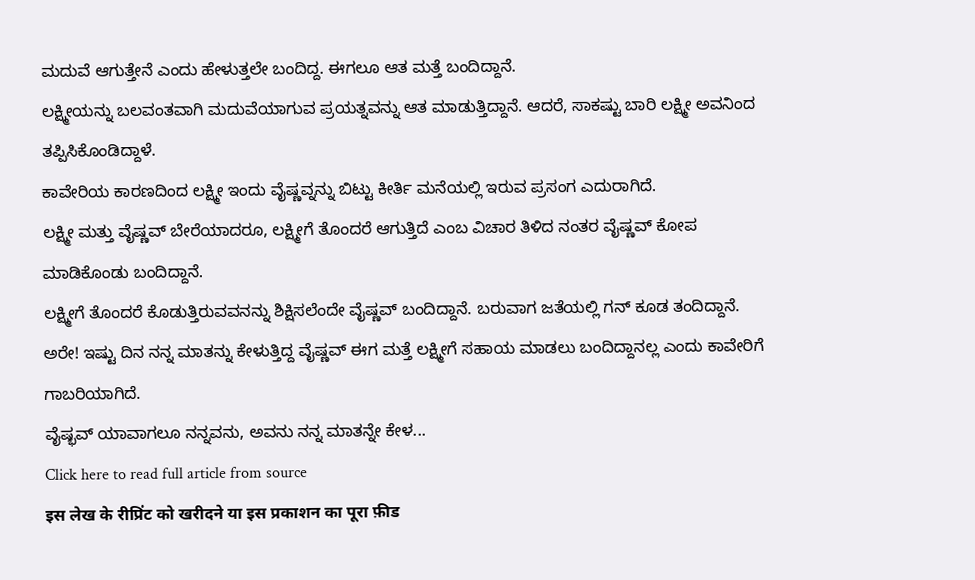ಮದುವೆ ಆಗುತ್ತೇನೆ ಎಂದು ಹೇಳುತ್ತಲೇ ಬಂದಿದ್ದ. ಈಗಲೂ ಆತ ಮತ್ತೆ ಬಂದಿದ್ದಾನೆ.
ಲಕ್ಷ್ಮೀಯನ್ನು ಬಲವಂತವಾಗಿ ಮದುವೆಯಾಗುವ ಪ್ರಯತ್ನವನ್ನು ಆತ ಮಾಡುತ್ತಿದ್ದಾನೆ. ಆದರೆ, ಸಾಕಷ್ಟು ಬಾರಿ ಲಕ್ಷ್ಮೀ ಅವನಿಂದ ತಪ್ಪಿಸಿಕೊಂಡಿದ್ದಾಳೆ.
ಕಾವೇರಿಯ ಕಾರಣದಿಂದ ಲಕ್ಷ್ಮೀ ಇಂದು ವೈಷ್ಣವ್ನನ್ನು ಬಿಟ್ಟು ಕೀರ್ತಿ ಮನೆಯಲ್ಲಿ ಇರುವ ಪ್ರಸಂಗ ಎದುರಾಗಿದೆ.
ಲಕ್ಷ್ಮೀ ಮತ್ತು ವೈಷ್ಣವ್ ಬೇರೆಯಾದರೂ, ಲಕ್ಷ್ಮೀಗೆ ತೊಂದರೆ ಆಗುತ್ತಿದೆ ಎಂಬ ವಿಚಾರ ತಿಳಿದ ನಂತರ ವೈಷ್ಣವ್ ಕೋಪ ಮಾಡಿಕೊಂಡು ಬಂದಿದ್ದಾನೆ.
ಲಕ್ಷ್ಮೀಗೆ ತೊಂದರೆ ಕೊಡುತ್ತಿರುವವನನ್ನು ಶಿಕ್ಷಿಸಲೆಂದೇ ವೈಷ್ಣವ್ ಬಂದಿದ್ದಾನೆ. ಬರುವಾಗ ಜತೆಯಲ್ಲಿ ಗನ್ ಕೂಡ ತಂದಿದ್ದಾನೆ.
ಅರೇ! ಇಷ್ಟು ದಿನ ನನ್ನ ಮಾತನ್ನು ಕೇಳುತ್ತಿದ್ದ ವೈಷ್ಣವ್ ಈಗ ಮತ್ತೆ ಲಕ್ಷ್ಮೀಗೆ ಸಹಾಯ ಮಾಡಲು ಬಂದಿದ್ದಾನಲ್ಲ ಎಂದು ಕಾವೇರಿಗೆ ಗಾಬರಿಯಾಗಿದೆ.
ವೈಷ್ಭವ್ ಯಾವಾಗಲೂ ನನ್ನವನು, ಅವನು ನನ್ನ ಮಾತನ್ನೇ ಕೇಳ...
Click here to read full article from source
इस लेख के रीप्रिंट को खरीदने या इस प्रकाशन का पूरा फ़ीड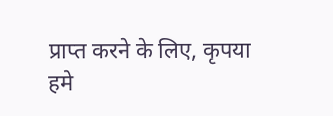प्राप्त करने के लिए, कृपया
हमे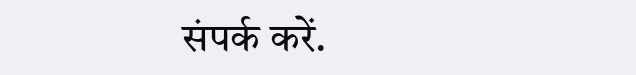संपर्क करें.